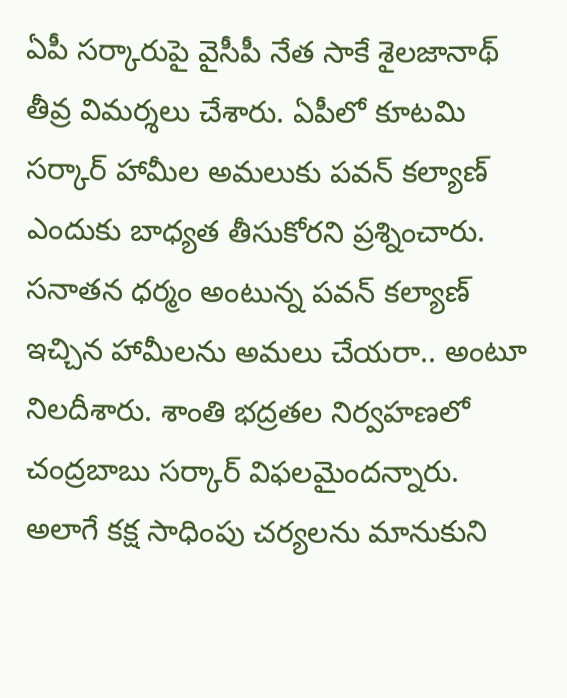ఏపీ సర్కారుపై వైసీపీ నేత సాకే శైలజానాథ్ తీవ్ర విమర్శలు చేశారు. ఏపీలో కూటమి సర్కార్ హామీల అమలుకు పవన్ కల్యాణ్ ఎందుకు బాధ్యత తీసుకోరని ప్రశ్నించారు. సనాతన ధర్మం అంటున్న పవన్ కల్యాణ్ ఇచ్చిన హామీలను అమలు చేయరా.. అంటూ నిలదీశారు. శాంతి భద్రతల నిర్వహణలో చంద్రబాబు సర్కార్ విఫలమైందన్నారు. అలాగే కక్ష సాధింపు చర్యలను మానుకుని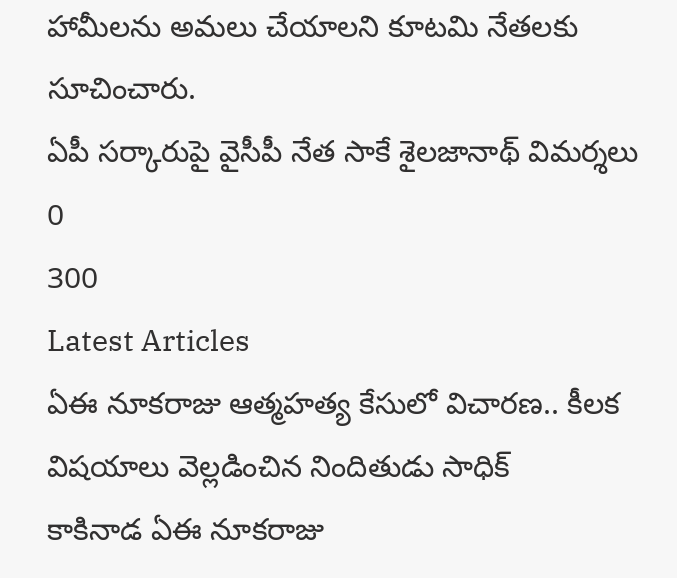హామీలను అమలు చేయాలని కూటమి నేతలకు సూచించారు.
ఏపీ సర్కారుపై వైసీపీ నేత సాకే శైలజానాథ్ విమర్శలు
0
300
Latest Articles
ఏఈ నూకరాజు ఆత్మహత్య కేసులో విచారణ.. కీలక విషయాలు వెల్లడించిన నిందితుడు సాధిక్
కాకినాడ ఏఈ నూకరాజు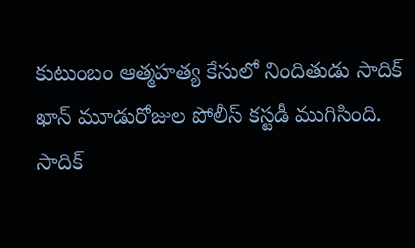కుటుంబం ఆత్మహత్య కేసులో నిందితుడు సాదిక్ ఖాన్ మూడురోజుల పోలీస్ కస్టడీ ముగిసింది. సాదిక్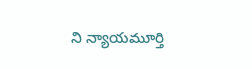ని న్యాయమూర్తి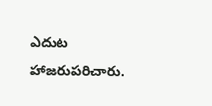ఎదుట హాజరుపరిచారు.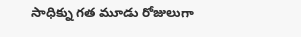సాధిక్ను గత మూడు రోజులుగా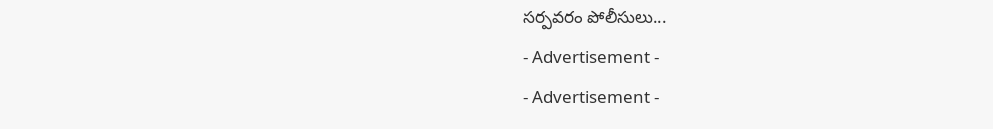సర్పవరం పోలీసులు...
- Advertisement -
- Advertisement -